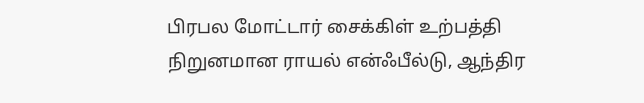பிரபல மோட்டார் சைக்கிள் உற்பத்தி நிறுனமான ராயல் என்ஃபீல்டு, ஆந்திர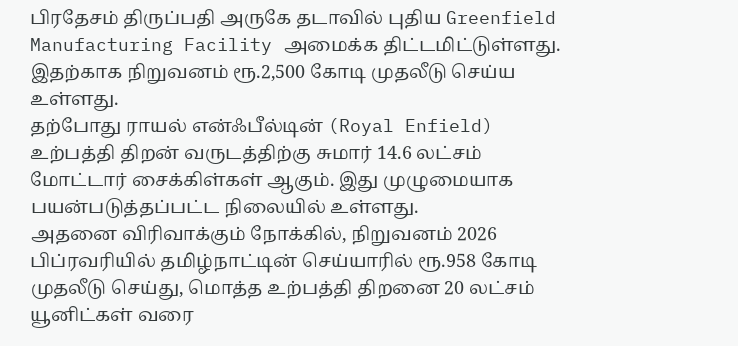பிரதேசம் திருப்பதி அருகே தடாவில் புதிய Greenfield Manufacturing Facility அமைக்க திட்டமிட்டுள்ளது.
இதற்காக நிறுவனம் ரூ.2,500 கோடி முதலீடு செய்ய உள்ளது.
தற்போது ராயல் என்ஃபீல்டின் (Royal Enfield) உற்பத்தி திறன் வருடத்திற்கு சுமார் 14.6 லட்சம் மோட்டார் சைக்கிள்கள் ஆகும். இது முழுமையாக பயன்படுத்தப்பட்ட நிலையில் உள்ளது.
அதனை விரிவாக்கும் நோக்கில், நிறுவனம் 2026 பிப்ரவரியில் தமிழ்நாட்டின் செய்யாரில் ரூ.958 கோடி முதலீடு செய்து, மொத்த உற்பத்தி திறனை 20 லட்சம் யூனிட்கள் வரை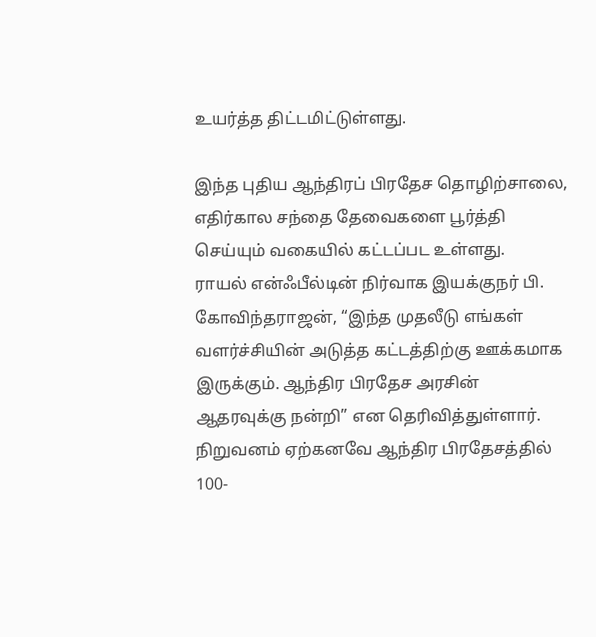உயர்த்த திட்டமிட்டுள்ளது.

இந்த புதிய ஆந்திரப் பிரதேச தொழிற்சாலை, எதிர்கால சந்தை தேவைகளை பூர்த்தி செய்யும் வகையில் கட்டப்பட உள்ளது.
ராயல் என்ஃபீல்டின் நிர்வாக இயக்குநர் பி. கோவிந்தராஜன், “இந்த முதலீடு எங்கள் வளர்ச்சியின் அடுத்த கட்டத்திற்கு ஊக்கமாக இருக்கும். ஆந்திர பிரதேச அரசின் ஆதரவுக்கு நன்றி” என தெரிவித்துள்ளார்.
நிறுவனம் ஏற்கனவே ஆந்திர பிரதேசத்தில் 100-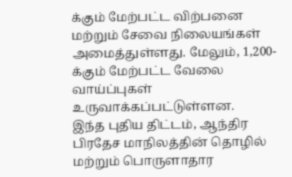க்கும் மேற்பட்ட விற்பனை மற்றும் சேவை நிலையங்கள் அமைத்துள்ளது. மேலும், 1,200-க்கும் மேற்பட்ட வேலை வாய்ப்புகள் உருவாக்கப்பட்டுள்ளன.
இந்த புதிய திட்டம், ஆந்திர பிரதேச மாநிலத்தின் தொழில் மற்றும் பொருளாதார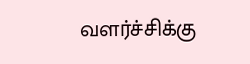வளர்ச்சிக்கு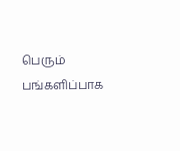பெரும் பங்களிப்பாக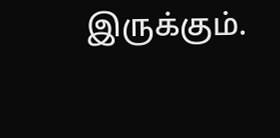இருக்கும்.